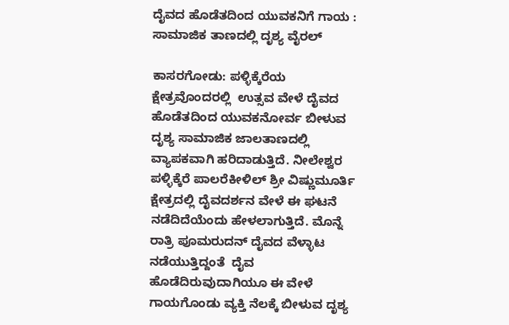ದೈವದ ಹೊಡೆತದಿಂದ ಯುವಕನಿಗೆ ಗಾಯ : ಸಾಮಾಜಿಕ ತಾಣದಲ್ಲಿ ದೃಶ್ಯ ವೈರಲ್

ಕಾಸರಗೋಡು: ಪಳ್ಳಿಕ್ಕೆರೆಯ ಕ್ಷೇತ್ರವೊಂದರಲ್ಲಿ  ಉತ್ಸವ ವೇಳೆ ದೈವದ  ಹೊಡೆತದಿಂದ ಯುವಕನೋರ್ವ ಬೀಳುವ ದೃಶ್ಯ ಸಾಮಾಜಿಕ ಜಾಲತಾಣದಲ್ಲಿ  ವ್ಯಾಪಕವಾಗಿ ಹರಿದಾಡುತ್ತಿದೆ. ನೀಲೇಶ್ವರ ಪಳ್ಳಿಕ್ಕೆರೆ ಪಾಲರೆಕೀಳಿಲ್ ಶ್ರೀ ವಿಷ್ಣುಮೂರ್ತಿ ಕ್ಷೇತ್ರದಲ್ಲಿ ದೈವದರ್ಶನ ವೇಳೆ ಈ ಘಟನೆ ನಡೆದಿದೆಯೆಂದು ಹೇಳಲಾಗುತ್ತಿದೆ. ಮೊನ್ನೆ ರಾತ್ರಿ ಪೂಮರುದನ್ ದೈವದ ವೆಳ್ಳಾಟ ನಡೆಯುತ್ತಿದ್ದಂತೆ  ದೈವ ಹೊಡೆದಿರುವುದಾಗಿಯೂ ಈ ವೇಳೆ ಗಾಯಗೊಂಡು ವ್ಯಕ್ತಿ ನೆಲಕ್ಕೆ ಬೀಳುವ ದೃಶ್ಯ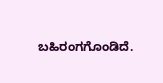ಬಹಿರಂಗಗೊಂಡಿದೆ.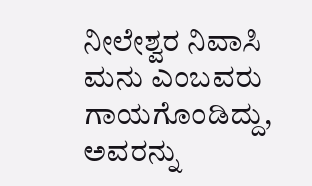ನೀಲೇಶ್ವರ ನಿವಾಸಿ ಮನು ಎಂಬವರು ಗಾಯಗೊಂಡಿದ್ದು, ಅವರನ್ನು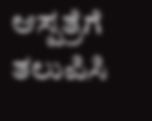ಆಸ್ಪತ್ರೆಗೆ ತಲುಪಿಸಿ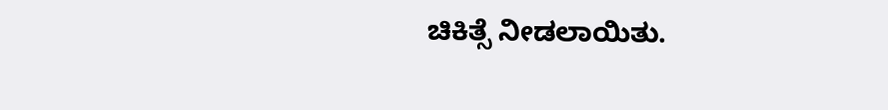ಚಿಕಿತ್ಸೆ ನೀಡಲಾಯಿತು.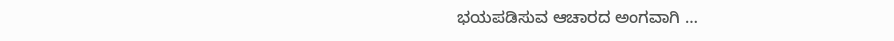ಭಯಪಡಿಸುವ ಆಚಾರದ ಅಂಗವಾಗಿ …